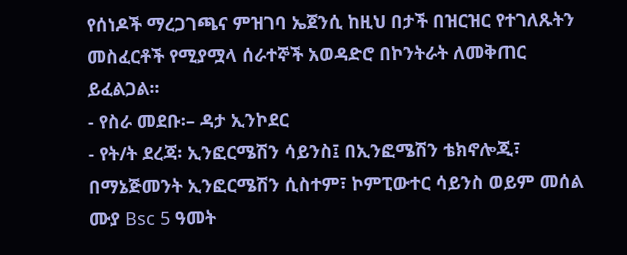የሰነዶች ማረጋገጫና ምዝገባ ኤጀንሲ ከዚህ በታች በዝርዝር የተገለጹትን መስፈርቶች የሚያሟላ ሰራተኞች አወዳድሮ በኮንትራት ለመቅጠር ይፈልጋል፡፡
- የስራ መደቡ፡– ዳታ ኢንኮደር
- የት/ት ደረጃ፡ ኢንፎርሜሽን ሳይንስ፤ በኢንፎሜሽን ቴክኖሎጂ፣ በማኔጅመንት ኢንፎርሜሽን ሲስተም፣ ኮምፒውተር ሳይንስ ወይም መሰል ሙያ Bsc 5 ዓመት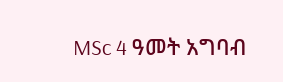MSc 4 ዓመት አግባብ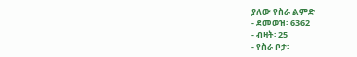ያለው የስራ ልምድ
- ደመወዝ፡ 6362
- ብዛት፡ 25
- የስራ ቦታ፡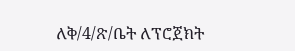ለቅ/4/ጽ/ቤት ለፕሮጀክት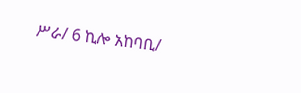ሥራ/ 6 ኪሎ አከባቢ/